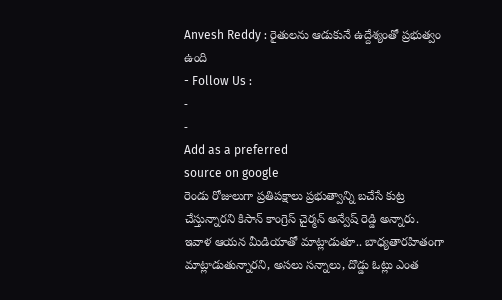Anvesh Reddy : రైతులను ఆడుకునే ఉద్దేశ్యంతో ప్రభుత్వం ఉంది
- Follow Us :
-
-
Add as a preferred
source on google
రెండు రోజులుగా ప్రతిపక్షాలు ప్రభుత్వాన్ని బచేసే కుట్ర చేస్తున్నారని కిసాన్ కాంగ్రెస్ చైర్మన్ అన్వేష్ రెడ్డి అన్నారు. ఇవాళ ఆయన మీడియాతో మాట్లాడుతూ.. బాధ్యతారహితంగా మాట్లాడుతున్నారని, అసలు సన్నాలు, దొడ్డు ఓట్లు ఎంత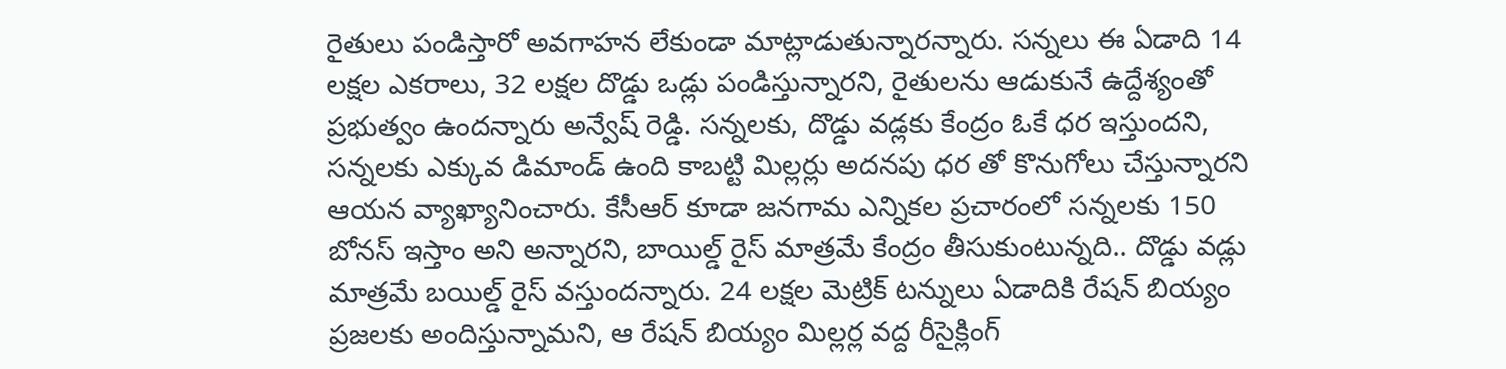రైతులు పండిస్తారో అవగాహన లేకుండా మాట్లాడుతున్నారన్నారు. సన్నలు ఈ ఏడాది 14 లక్షల ఎకరాలు, 32 లక్షల దొడ్డు ఒడ్లు పండిస్తున్నారని, రైతులను ఆడుకునే ఉద్దేశ్యంతో ప్రభుత్వం ఉందన్నారు అన్వేష్ రెడ్డి. సన్నలకు, దొడ్డు వడ్లకు కేంద్రం ఓకే ధర ఇస్తుందని, సన్నలకు ఎక్కువ డిమాండ్ ఉంది కాబట్టి మిల్లర్లు అదనపు ధర తో కొనుగోలు చేస్తున్నారని ఆయన వ్యాఖ్యానించారు. కేసీఆర్ కూడా జనగామ ఎన్నికల ప్రచారంలో సన్నలకు 150 బోనస్ ఇస్తాం అని అన్నారని, బాయిల్డ్ రైస్ మాత్రమే కేంద్రం తీసుకుంటున్నది.. దొడ్డు వడ్లు మాత్రమే బయిల్డ్ రైస్ వస్తుందన్నారు. 24 లక్షల మెట్రిక్ టన్నులు ఏడాదికి రేషన్ బియ్యం ప్రజలకు అందిస్తున్నామని, ఆ రేషన్ బియ్యం మిల్లర్ల వద్ద రీసైక్లింగ్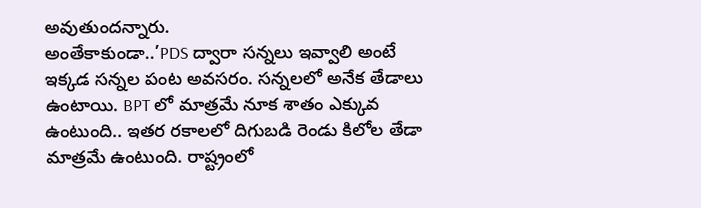అవుతుందన్నారు.
అంతేకాకుండా..’PDS ద్వారా సన్నలు ఇవ్వాలి అంటే ఇక్కడ సన్నల పంట అవసరం. సన్నలలో అనేక తేడాలు ఉంటాయి. BPT లో మాత్రమే నూక శాతం ఎక్కువ ఉంటుంది.. ఇతర రకాలలో దిగుబడి రెండు కిలోల తేడా మాత్రమే ఉంటుంది. రాష్ట్రంలో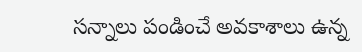సన్నాలు పండించే అవకాశాలు ఉన్న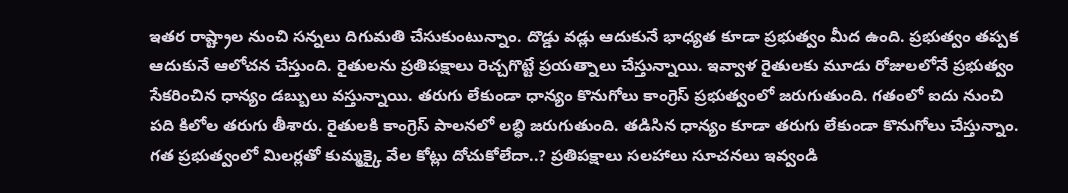ఇతర రాష్ట్రాల నుంచి సన్నలు దిగుమతి చేసుకుంటున్నాం. దొడ్డు వడ్లు ఆదుకునే భాధ్యత కూడా ప్రభుత్వం మీద ఉంది. ప్రభుత్వం తప్పక ఆదుకునే ఆలోచన చేస్తుంది. రైతులను ప్రతిపక్షాలు రెచ్చగొట్టే ప్రయత్నాలు చేస్తున్నాయి. ఇవ్వాళ రైతులకు మూడు రోజులలోనే ప్రభుత్వం సేకరించిన ధాన్యం డబ్బులు వస్తున్నాయి. తరుగు లేకుండా ధాన్యం కొనుగోలు కాంగ్రెస్ ప్రభుత్వంలో జరుగుతుంది. గతంలో ఐదు నుంచి పది కిలోల తరుగు తీశారు. రైతులకి కాంగ్రెస్ పాలనలో లబ్ధి జరుగుతుంది. తడిసిన ధాన్యం కూడా తరుగు లేకుండా కొనుగోలు చేస్తున్నాం. గత ప్రభుత్వంలో మిలర్లతో కుమ్మక్కై వేల కోట్లు దోచుకోలేదా..? ప్రతిపక్షాలు సలహాలు సూచనలు ఇవ్వండి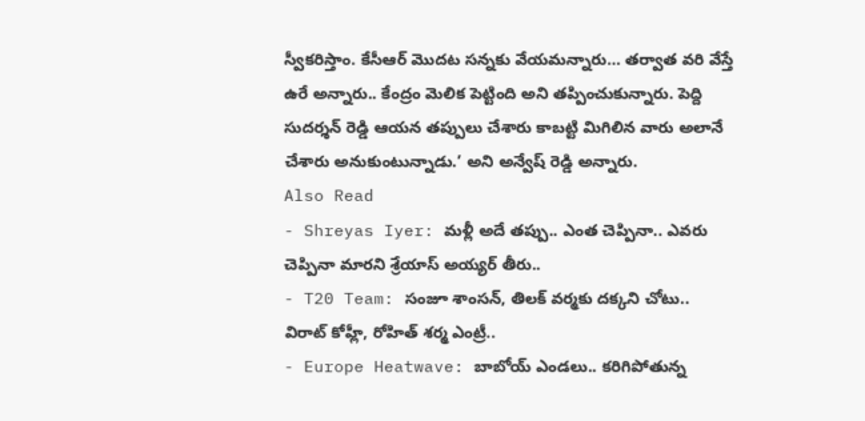స్వీకరిస్తాం. కేసీఆర్ మొదట సన్నకు వేయమన్నారు… తర్వాత వరి వేస్తే ఉరే అన్నారు.. కేంద్రం మెలిక పెట్టింది అని తప్పించుకున్నారు. పెద్ది సుదర్శన్ రెడ్డి ఆయన తప్పులు చేశారు కాబట్టి మిగిలిన వారు అలానే చేశారు అనుకుంటున్నాడు.’ అని అన్వేష్ రెడ్డి అన్నారు.
Also Read
- Shreyas Iyer: మళ్లీ అదే తప్పు.. ఎంత చెప్పినా.. ఎవరు చెప్పినా మారని శ్రేయాస్ అయ్యర్ తీరు..
- T20 Team: సంజూ శాంసన్, తిలక్ వర్మకు దక్కని చోటు.. విరాట్ కోహ్లీ, రోహిత్ శర్మ ఎంట్రీ..
- Europe Heatwave: బాబోయ్ ఎండలు.. కరిగిపోతున్న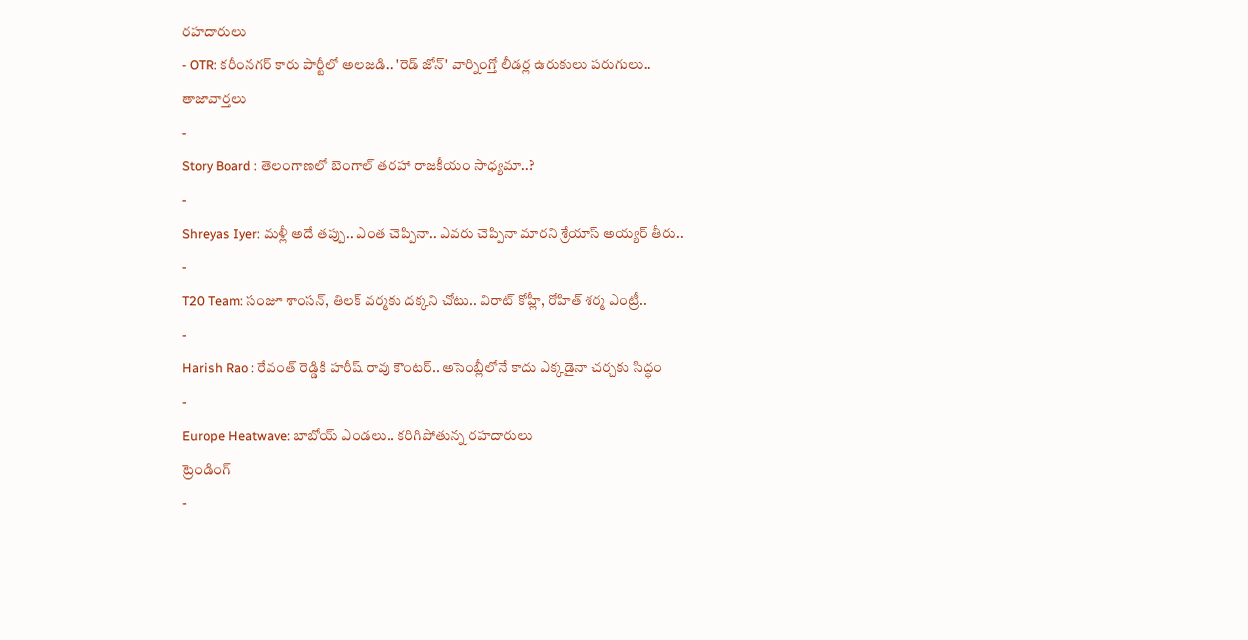రహదారులు
- OTR: కరీంనగర్ కారు పార్టీలో అలజడి.. 'రెడ్ జోన్' వార్నింగ్తో లీడర్ల ఉరుకులు పరుగులు..
తాజావార్తలు
-
Story Board : తెలంగాణలో బెంగాల్ తరహా రాజకీయం సాధ్యమా..?
-
Shreyas Iyer: మళ్లీ అదే తప్పు.. ఎంత చెప్పినా.. ఎవరు చెప్పినా మారని శ్రేయాస్ అయ్యర్ తీరు..
-
T20 Team: సంజూ శాంసన్, తిలక్ వర్మకు దక్కని చోటు.. విరాట్ కోహ్లీ, రోహిత్ శర్మ ఎంట్రీ..
-
Harish Rao : రేవంత్ రెడ్డికి హరీష్ రావు కౌంటర్.. అసెంబ్లీలోనే కాదు ఎక్కడైనా చర్చకు సిద్ధం
-
Europe Heatwave: బాబోయ్ ఎండలు.. కరిగిపోతున్న రహదారులు
ట్రెండింగ్
-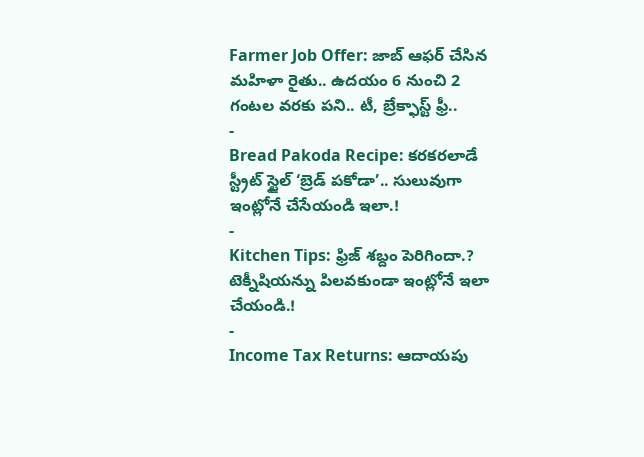Farmer Job Offer: జాబ్ ఆఫర్ చేసిన మహిళా రైతు.. ఉదయం 6 నుంచి 2 గంటల వరకు పని.. టీ, బ్రేక్ఫాస్ట్ ఫ్రీ..
-
Bread Pakoda Recipe: కరకరలాడే స్ట్రీట్ స్టైల్ ‘బ్రెడ్ పకోడా’.. సులువుగా ఇంట్లోనే చేసేయండి ఇలా.!
-
Kitchen Tips: ఫ్రిజ్ శబ్దం పెరిగిందా.? టెక్నీషియన్ను పిలవకుండా ఇంట్లోనే ఇలా చేయండి.!
-
Income Tax Returns: ఆదాయపు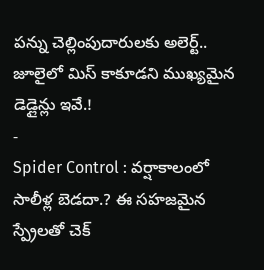పన్ను చెల్లింపుదారులకు అలెర్ట్.. జూలైలో మిస్ కాకూడని ముఖ్యమైన డెడ్లైన్లు ఇవే.!
-
Spider Control : వర్షాకాలంలో సాలీళ్ల బెడదా.? ఈ సహజమైన స్ప్రేలతో చెక్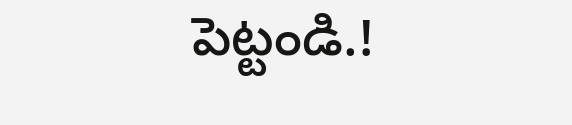పెట్టండి.!